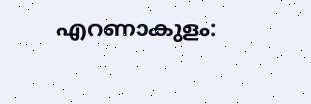എറണാകുളം: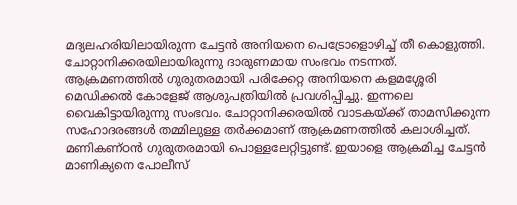മദ്യലഹരിയിലായിരുന്ന ചേട്ടൻ അനിയനെ പെട്രോളൊഴിച്ച് തീ കൊളുത്തി. ചോറ്റാനിക്കരയിലായിരുന്നു ദാരുണമായ സംഭവം നടന്നത്. ആക്രമണത്തിൽ ഗുരുതരമായി പരിക്കേറ്റ അനിയനെ കളമശ്ശേരി മെഡിക്കൽ കോളേജ് ആശുപത്രിയിൽ പ്രവശിപ്പിച്ചു. ഇന്നലെ വൈകിട്ടായിരുന്നു സംഭവം. ചോറ്റാനിക്കരയിൽ വാടകയ്ക്ക് താമസിക്കുന്ന സഹോദരങ്ങൾ തമ്മിലുള്ള തർക്കമാണ് ആക്രമണത്തിൽ കലാശിച്ചത്. മണികണ്ഠൻ ഗുരുതരമായി പൊള്ളലേറ്റിട്ടുണ്ട്. ഇയാളെ ആക്രമിച്ച ചേട്ടൻ മാണിക്യനെ പോലീസ്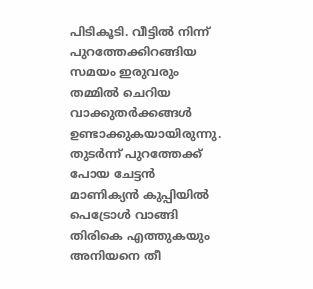പിടികൂടി. വീട്ടിൽ നിന്ന് പുറത്തേക്കിറങ്ങിയ സമയം ഇരുവരും തമ്മിൽ ചെറിയ വാക്കുതർക്കങ്ങൾ ഉണ്ടാക്കുകയായിരുന്നു. തുടർന്ന് പുറത്തേക്ക് പോയ ചേട്ടൻ മാണിക്യൻ കുപ്പിയിൽ പെട്രോൾ വാങ്ങി തിരികെ എത്തുകയും അനിയനെ തീ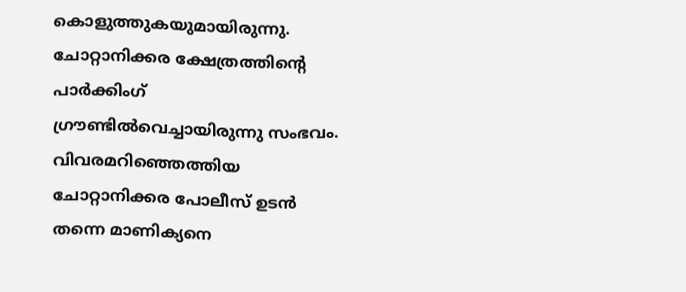കൊളുത്തുകയുമായിരുന്നു. ചോറ്റാനിക്കര ക്ഷേത്രത്തിന്റെ പാർക്കിംഗ് ഗ്രൗണ്ടിൽവെച്ചായിരുന്നു സംഭവം. വിവരമറിഞ്ഞെത്തിയ ചോറ്റാനിക്കര പോലീസ് ഉടൻ തന്നെ മാണിക്യനെ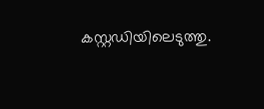കസ്റ്റഡിയിലെടുത്തു.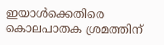ഇയാൾക്കെതിരെ കൊലപാതക ശ്രമത്തിന്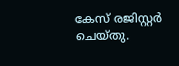കേസ് രജിസ്റ്റർ ചെയ്തു.